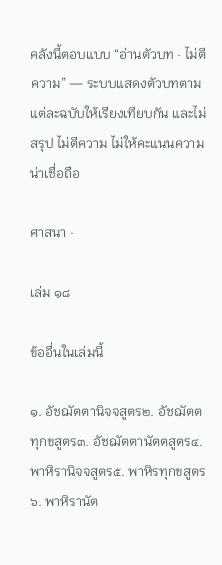คลังนี้ตอบแบบ “อ่านตัวบท · ไม่ตีความ” — ระบบแสดงตัวบทตามแต่ละฉบับให้เรียงเทียบกัน และไม่สรุป ไม่ตีความ ไม่ให้คะแนนความน่าเชื่อถือ

ศาสนา ·

เล่ม ๑๘

ข้ออื่นในเล่มนี้

๑. อัชฌัตตานิจจสูตร๒. อัชฌัตตทุกขสูตร๓. อัชฌัตตานัตตสูตร๔. พาหิรานิจจสูตร๕. พาหิรทุกขสูตร๖. พาหิรานัต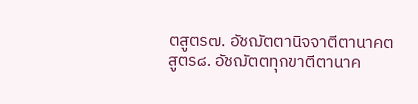ตสูตร๗. อัชฌัตตานิจจาตีตานาคตสูตร๘. อัชฌัตตทุกขาตีตานาค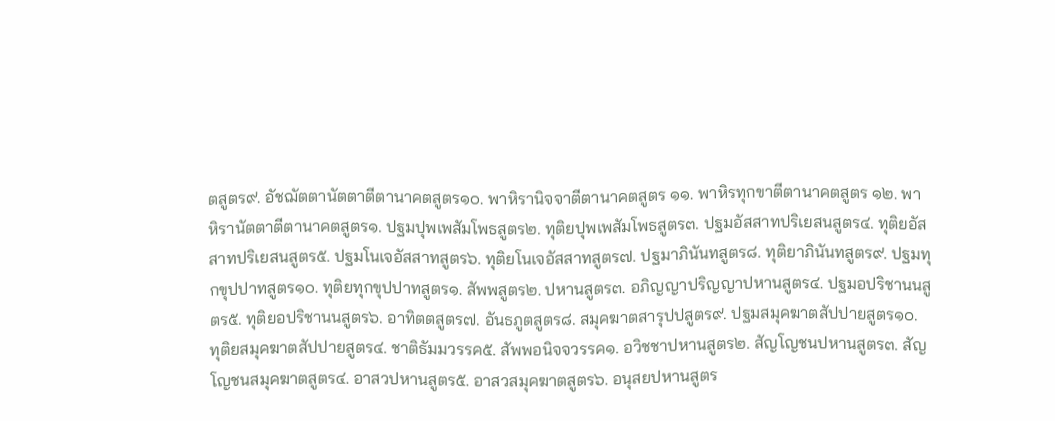ตสูตร๙. อัชฌัตตานัตตาตีตานาคตสูตร๑๐. พาหิรานิจจาตีตานาคตสูตร ๑๑. พาหิรทุกขาตีตานาคตสูตร ๑๒. พาหิรานัตตาตีตานาคตสูตร๑. ปฐมปุพเพสัมโพธสูตร๒. ทุติยปุพเพสัมโพธสูตร๓. ปฐมอัสสาทปริเยสนสูตร๔. ทุติยอัสสาทปริเยสนสูตร๕. ปฐมโนเจอัสสาทสูตร๖. ทุติยโนเจอัสสาทสูตร๗. ปฐมาภินันทสูตร๘. ทุติยาภินันทสูตร๙. ปฐมทุกขุปปาทสูตร๑๐. ทุติยทุกขุปปาทสูตร๑. สัพพสูตร๒. ปหานสูตร๓. อภิญญาปริญญาปหานสูตร๔. ปฐมอปริชานนสูตร๕. ทุติยอปริชานนสูตร๖. อาทิตตสูตร๗. อันธภูตสูตร๘. สมุคฆาตสารุปปสูตร๙. ปฐมสมุคฆาตสัปปายสูตร๑๐. ทุติยสมุคฆาตสัปปายสูตร๔. ชาติธัมมวรรค๕. สัพพอนิจจวรรค๑. อวิชชาปหานสูตร๒. สัญโญชนปหานสูตร๓. สัญโญชนสมุคฆาตสูตร๔. อาสวปหานสูตร๕. อาสวสมุคฆาตสูตร๖. อนุสยปหานสูตร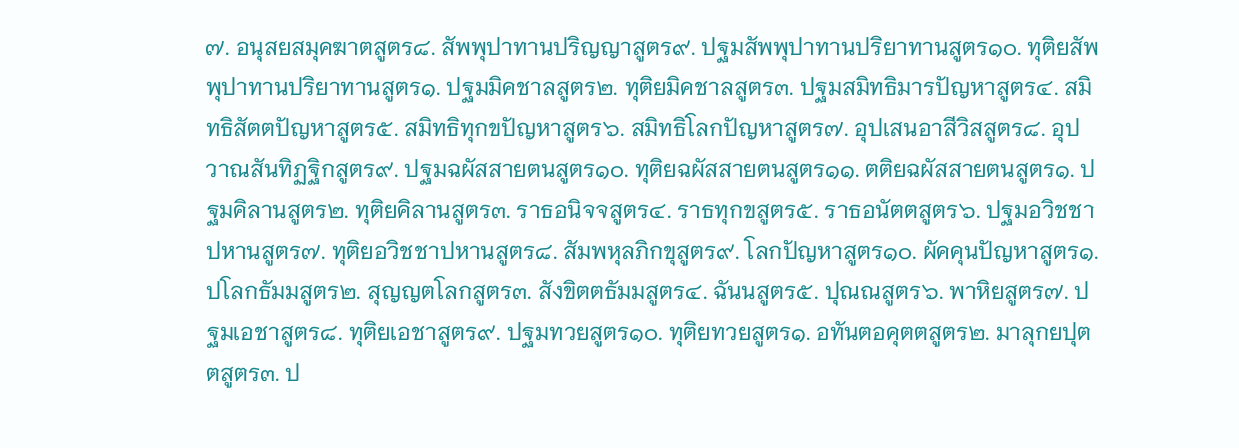๗. อนุสยสมุคฆาตสูตร๘. สัพพุปาทานปริญญาสูตร๙. ปฐมสัพพุปาทานปริยาทานสูตร๑๐. ทุติยสัพพุปาทานปริยาทานสูตร๑. ปฐมมิคชาลสูตร๒. ทุติยมิคชาลสูตร๓. ปฐมสมิทธิมารปัญหาสูตร๔. สมิทธิสัตตปัญหาสูตร๕. สมิทธิทุกขปัญหาสูตร๖. สมิทธิโลกปัญหาสูตร๗. อุปเสนอาสีวิสสูตร๘. อุปวาณสันทิฏฐิกสูตร๙. ปฐมฉผัสสายตนสูตร๑๐. ทุติยฉผัสสายตนสูตร๑๑. ตติยฉผัสสายตนสูตร๑. ปฐมคิลานสูตร๒. ทุติยคิลานสูตร๓. ราธอนิจจสูตร๔. ราธทุกขสูตร๕. ราธอนัตตสูตร๖. ปฐมอวิชชาปหานสูตร๗. ทุติยอวิชชาปหานสูตร๘. สัมพหุลภิกขุสูตร๙. โลกปัญหาสูตร๑๐. ผัคคุนปัญหาสูตร๑. ปโลกธัมมสูตร๒. สุญญตโลกสูตร๓. สังขิตตธัมมสูตร๔. ฉันนสูตร๕. ปุณณสูตร๖. พาหิยสูตร๗. ปฐมเอชาสูตร๘. ทุติยเอชาสูตร๙. ปฐมทวยสูตร๑๐. ทุติยทวยสูตร๑. อทันตอคุตตสูตร๒. มาลุกยปุตตสูตร๓. ป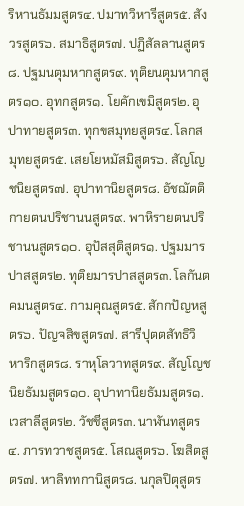ริหานธัมมสูตร๔. ปมาทวิหารีสูตร๕. สังวรสูตร๖. สมาธิสูตร๗. ปฏิสัลลานสูตร๘. ปฐมนตุมหากสูตร๙. ทุติยนตุมหากสูตร๑๐. อุทกสูตร๑. โยคักเขมิสูตร๒. อุปาทายสูตร๓. ทุกขสมุทยสูตร๔. โลกสมุทยสูตร๕. เสยโยหมัสมิสูตร๖. สัญโญชนิยสูตร๗. อุปาทานิยสูตร๘. อัชฌัตติกายตนปริชานนสูตร๙. พาหิรายตนปริชานนสูตร๑๐. อุปัสสุติสูตร๑. ปฐมมารปาสสูตร๒. ทุติยมารปาสสูตร๓. โลกันตคมนสูตร๔. กามคุณสูตร๕. สักกปัญหสูตร๖. ปัญจสิขสูตร๗. สารีปุตตสัทธิวิหาริกสูตร๘. ราหุโลวาทสูตร๙. สัญโญชนิยธัมมสูตร๑๐. อุปาทานิยธัมมสูตร๑. เวสาลีสูตร๒. วัชชีสูตร๓. นาฬันทสูตร๔. ภารทวาชสูตร๕. โสณสูตร๖. โฆสิตสูตร๗. หาลิททกานิสูตร๘. นกุลปิตุสูตร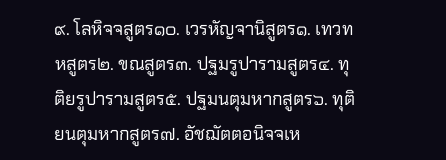๙. โลหิจจสูตร๑๐. เวรหัญจานิสูตร๑. เทวทหสูตร๒. ขณสูตร๓. ปฐมรูปารามสูตร๔. ทุติยรูปารามสูตร๕. ปฐมนตุมหากสูตร๖. ทุติยนตุมหากสูตร๗. อัชฌัตตอนิจจเห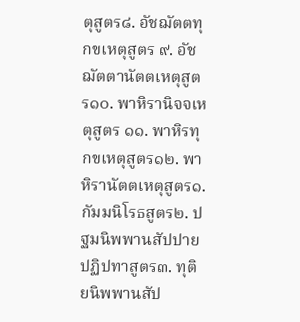ตุสูตร๘. อัชฌัตตทุกขเหตุสูตร ๙. อัชฌัตตานัตตเหตุสูตร๑๐. พาหิรานิจจเหตุสูตร ๑๑. พาหิรทุกขเหตุสูตร๑๒. พาหิรานัตตเหตุสูตร๑. กัมมนิโรธสูตร๒. ปฐมนิพพานสัปปายปฏิปทาสูตร๓. ทุติยนิพพานสัป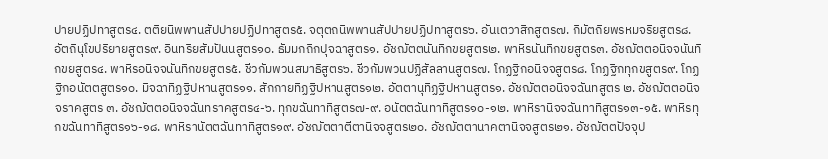ปายปฏิปทาสูตร๔. ตติยนิพพานสัปปายปฏิปทาสูตร๕. จตุตถนิพพานสัปปายปฏิปทาสูตร๖. อันเตวาสิกสูตร๗. กิมัตถิยพรหมจริยสูตร๘. อัตถินุโขปริยายสูตร๙. อินทริยสัมปันนสูตร๑๐. ธัมมกถิกปุจฉาสูตร๑. อัชฌัตตนันทิกขยสูตร๒. พาหิรนันทิกขยสูตร๓. อัชฌัตตอนิจจนันทิกขยสูตร๔. พาหิรอนิจจนันทิกขยสูตร๕. ชีวกัมพวนสมาธิสูตร๖. ชีวกัมพวนปฏิสัลลานสูตร๗. โกฏฐิกอนิจจสูตร๘. โกฏฐิกทุกขสูตร๙. โกฏฐิกอนัตตสูตร๑๐. มิจฉาทิฏฐิปหานสูตร๑๑. สักกายทิฏฐิปหานสูตร๑๒. อัตตานุทิฏฐิปหานสูตร๑. อัชฌัตตอนิจจฉันทสูตร ๒. อัชฌัตตอนิจจราคสูตร ๓. อัชฌัตตอนิจจฉันทราคสูตร๔-๖. ทุกขฉันทาทิสูตร๗-๙. อนัตตฉันทาทิสูตร๑๐-๑๒. พาหิรานิจจฉันทาทิสูตร๑๓-๑๕. พาหิรทุกขฉันทาทิสูตร๑๖-๑๘. พาหิรานัตตฉันทาทิสูตร๑๙. อัชฌัตตาตีตานิจจสูตร๒๐. อัชฌัตตานาคตานิจจสูตร๒๑. อัชฌัตตปัจจุป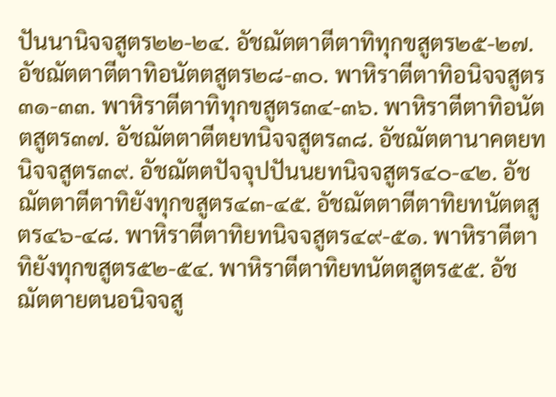ปันนานิจจสูตร๒๒-๒๔. อัชฌัตตาตีตาทิทุกขสูตร๒๕-๒๗. อัชฌัตตาตีตาทิอนัตตสูตร๒๘-๓๐. พาหิราตีตาทิอนิจจสูตร๓๑-๓๓. พาหิราตีตาทิทุกขสูตร๓๔-๓๖. พาหิราตีตาทิอนัตตสูตร๓๗. อัชฌัตตาตีตยทนิจจสูตร๓๘. อัชฌัตตานาคตยทนิจจสูตร๓๙. อัชฌัตตปัจจุปปันนยทนิจจสูตร๔๐-๔๒. อัชฌัตตาตีตาทิยังทุกขสูตร๔๓-๔๕. อัชฌัตตาตีตาทิยทนัตตสูตร๔๖-๔๘. พาหิราตีตาทิยทนิจจสูตร๔๙-๕๑. พาหิราตีตาทิยังทุกขสูตร๕๒-๕๔. พาหิราตีตาทิยทนัตตสูตร๕๕. อัชฌัตตายตนอนิจจสู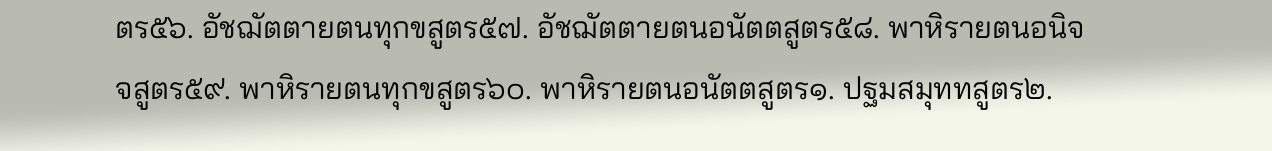ตร๕๖. อัชฌัตตายตนทุกขสูตร๕๗. อัชฌัตตายตนอนัตตสูตร๕๘. พาหิรายตนอนิจจสูตร๕๙. พาหิรายตนทุกขสูตร๖๐. พาหิรายตนอนัตตสูตร๑. ปฐมสมุททสูตร๒.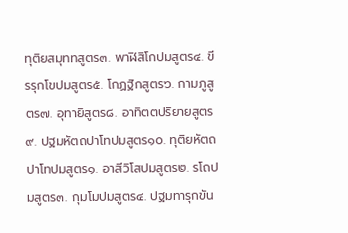ทุติยสมุททสูตร๓. พาฬิสิโกปมสูตร๔. ขีรรุกโขปมสูตร๕. โกฏฐิกสูตร๖. กามภูสูตร๗. อุทายิสูตร๘. อาทิตตปริยายสูตร๙. ปฐมหัตถปาโทปมสูตร๑๐. ทุติยหัตถปาโทปมสูตร๑. อาสีวิโสปมสูตร๒. รโถปมสูตร๓. กุมโมปมสูตร๔. ปฐมทารุกขัน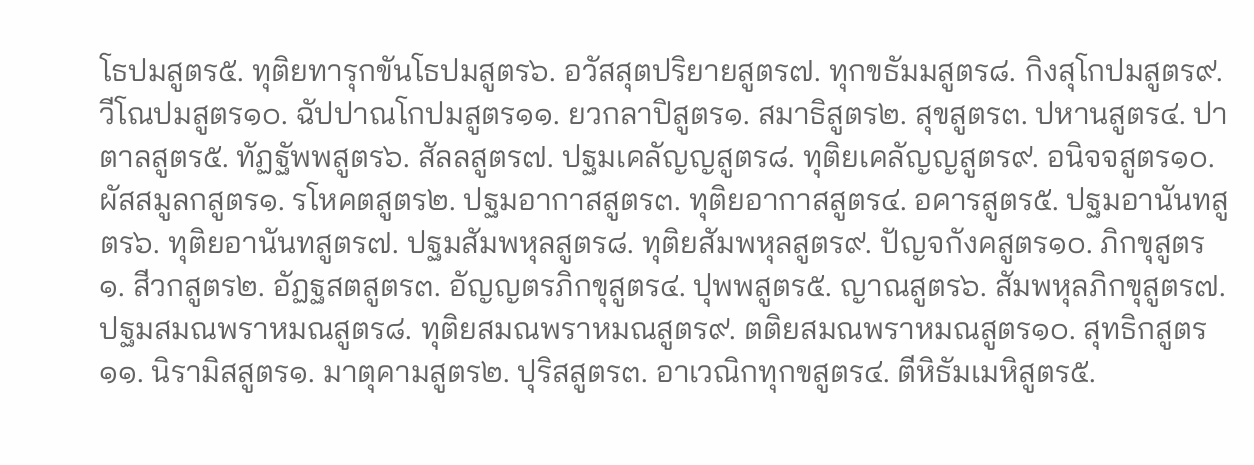โธปมสูตร๕. ทุติยทารุกขันโธปมสูตร๖. อวัสสุตปริยายสูตร๗. ทุกขธัมมสูตร๘. กิงสุโกปมสูตร๙. วีโณปมสูตร๑๐. ฉัปปาณโกปมสูตร๑๑. ยวกลาปิสูตร๑. สมาธิสูตร๒. สุขสูตร๓. ปหานสูตร๔. ปาตาลสูตร๕. ทัฏฐัพพสูตร๖. สัลลสูตร๗. ปฐมเคลัญญสูตร๘. ทุติยเคลัญญสูตร๙. อนิจจสูตร๑๐. ผัสสมูลกสูตร๑. รโหคตสูตร๒. ปฐมอากาสสูตร๓. ทุติยอากาสสูตร๔. อคารสูตร๕. ปฐมอานันทสูตร๖. ทุติยอานันทสูตร๗. ปฐมสัมพหุลสูตร๘. ทุติยสัมพหุลสูตร๙. ปัญจกังคสูตร๑๐. ภิกขุสูตร๑. สีวกสูตร๒. อัฏฐสตสูตร๓. อัญญตรภิกขุสูตร๔. ปุพพสูตร๕. ญาณสูตร๖. สัมพหุลภิกขุสูตร๗. ปฐมสมณพราหมณสูตร๘. ทุติยสมณพราหมณสูตร๙. ตติยสมณพราหมณสูตร๑๐. สุทธิกสูตร๑๑. นิรามิสสูตร๑. มาตุคามสูตร๒. ปุริสสูตร๓. อาเวณิกทุกขสูตร๔. ตีหิธัมเมหิสูตร๕.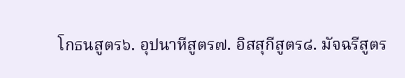โกธนสูตร๖. อุปนาหีสูตร๗. อิสสุกีสูตร๘. มัจฉรีสูตร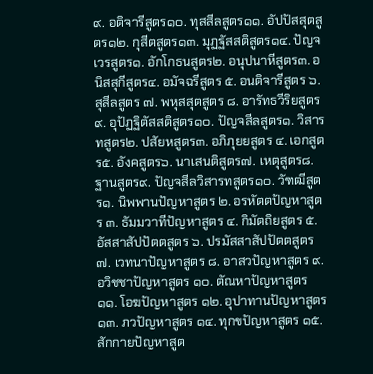๙. อติจารีสูตร๑๐. ทุสสีลสูตร๑๑. อัปปัสสุตสูตร๑๒. กุสีตสูตร๑๓. มุฏฐัสสติสูตร๑๔. ปัญจเวรสูตร๑. อักโกธนสูตร๒. อนุปนาหีสูตร๓. อนิสสุกีสูตร๔. อมัจฉรีสูตร ๕. อนติจารีสูตร ๖. สุสีลสูตร ๗. พหุสสุตสูตร ๘. อารัทธวีริยสูตร ๙. อุปัฏฐิตัสสติสูตร๑๐. ปัญจสีลสูตร๑. วิสารทสูตร๒. ปสัยหสูตร๓. อภิภุยยสูตร ๔. เอกสูตร๕. อังคสูตร๖. นาเสนติสูตร๗. เหตุสูตร๘. ฐานสูตร๙. ปัญจสีลวิสารทสูตร๑๐. วัฑฒีสูตร๑. นิพพานปัญหาสูตร ๒. อรหัตตปัญหาสูตร ๓. ธัมมวาทีปัญหาสูตร ๔. กิมัตถิยสูตร ๕. อัสสาสัปปัตตสูตร ๖. ปรมัสสาสัปปัตตสูตร ๗. เวทนาปัญหาสูตร ๘. อาสวปัญหาสูตร ๙. อวิชชาปัญหาสูตร ๑๐. ตัณหาปัญหาสูตร ๑๑. โอฆปัญหาสูตร ๑๒. อุปาทานปัญหาสูตร ๑๓. ภวปัญหาสูตร ๑๔. ทุกขปัญหาสูตร ๑๕. สักกายปัญหาสูต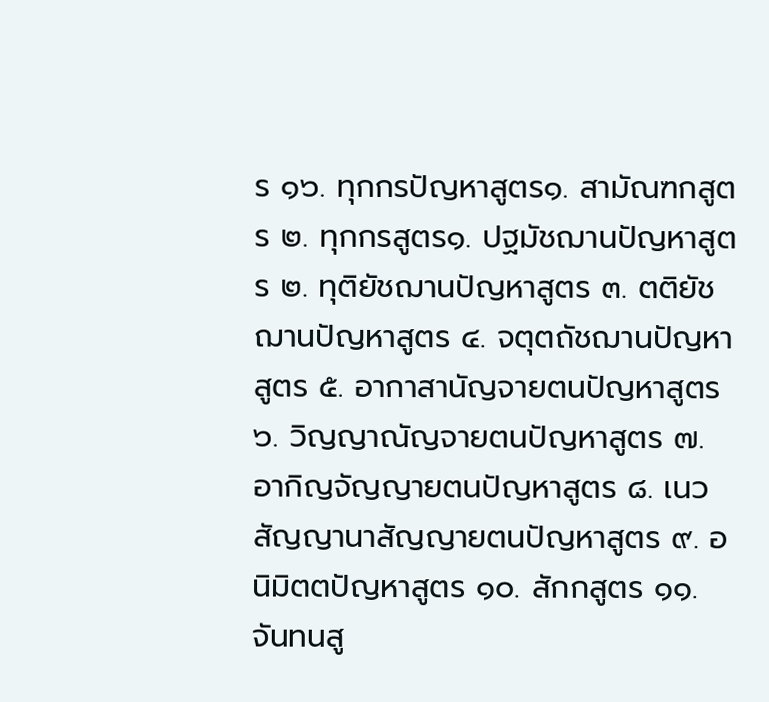ร ๑๖. ทุกกรปัญหาสูตร๑. สามัณฑกสูตร ๒. ทุกกรสูตร๑. ปฐมัชฌานปัญหาสูตร ๒. ทุติยัชฌานปัญหาสูตร ๓. ตติยัชฌานปัญหาสูตร ๔. จตุตถัชฌานปัญหาสูตร ๕. อากาสานัญจายตนปัญหาสูตร ๖. วิญญาณัญจายตนปัญหาสูตร ๗. อากิญจัญญายตนปัญหาสูตร ๘. เนวสัญญานาสัญญายตนปัญหาสูตร ๙. อนิมิตตปัญหาสูตร ๑๐. สักกสูตร ๑๑. จันทนสู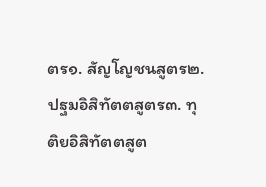ตร๑. สัญโญชนสูตร๒. ปฐมอิสิทัตตสูตร๓. ทุติยอิสิทัตตสูต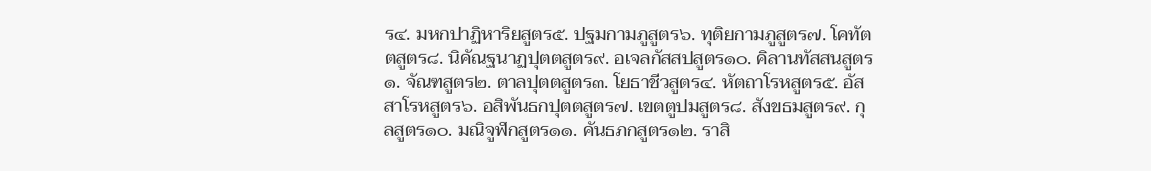ร๔. มหกปาฏิหาริยสูตร๕. ปฐมกามภูสูตร๖. ทุติยกามภูสูตร๗. โคทัตตสูตร๘. นิคัณฐนาฏปุตตสูตร๙. อเจลกัสสปสูตร๑๐. คิลานทัสสนสูตร๑. จัณฑสูตร๒. ตาลปุตตสูตร๓. โยธาชีวสูตร๔. หัตถาโรหสูตร๕. อัสสาโรหสูตร๖. อสิพันธกปุตตสูตร๗. เขตตูปมสูตร๘. สังขธมสูตร๙. กุลสูตร๑๐. มณิจูฬกสูตร๑๑. คันธภกสูตร๑๒. ราสิ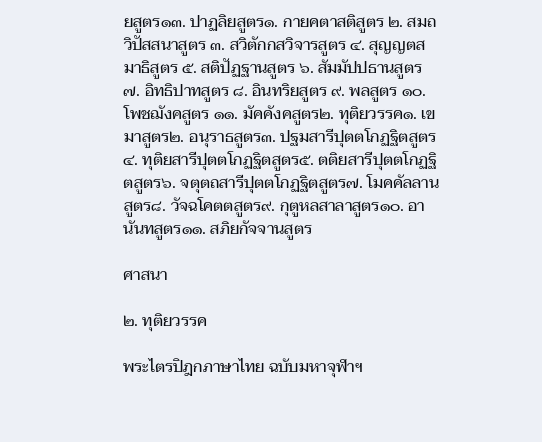ยสูตร๑๓. ปาฏลิยสูตร๑. กายคตาสติสูตร ๒. สมถวิปัสสนาสูตร ๓. สวิตักกสวิจารสูตร ๔. สุญญตสมาธิสูตร ๕. สติปัฏฐานสูตร ๖. สัมมัปปธานสูตร ๗. อิทธิปาทสูตร ๘. อินทริยสูตร ๙. พลสูตร ๑๐. โพชฌังคสูตร ๑๑. มัคคังคสูตร๒. ทุติยวรรค๑. เขมาสูตร๒. อนุราธสูตร๓. ปฐมสารีปุตตโกฏฐิตสูตร๔. ทุติยสารีปุตตโกฏฐิตสูตร๕. ตติยสารีปุตตโกฏฐิตสูตร๖. จตุตถสารีปุตตโกฏฐิตสูตร๗. โมคคัลลานสูตร๘. วัจฉโคตตสูตร๙. กุตูหลสาลาสูตร๑๐. อานันทสูตร๑๑. สภิยกัจจานสูตร

ศาสนา

๒. ทุติยวรรค

พระไตรปิฎกภาษาไทย ฉบับมหาจุฬาฯ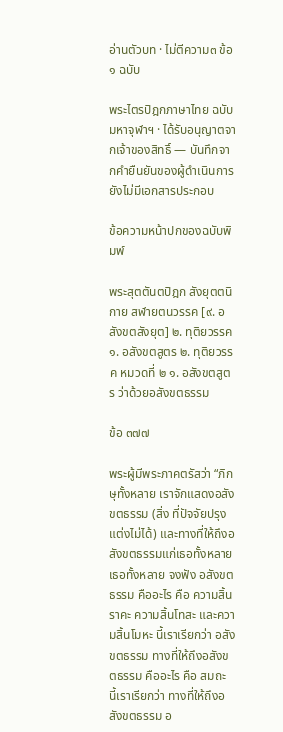อ่านตัวบท · ไม่ตีความ๓ ข้อ๑ ฉบับ

พระไตรปิฎกภาษาไทย ฉบับมหาจุฬาฯ · ได้รับอนุญาตจากเจ้าของสิทธิ์ — บันทึกจากคำยืนยันของผู้ดำเนินการ ยังไม่มีเอกสารประกอบ

ข้อความหน้าปกของฉบับพิมพ์

พระสุตตันตปิฎก สังยุตตนิกาย สฬายตนวรรค [๙. อสังขตสังยุต] ๒. ทุติยวรรค ๑. อสังขตสูตร ๒. ทุติยวรรค หมวดที่ ๒ ๑. อสังขตสูตร ว่าด้วยอสังขตธรรม

ข้อ ๓๗๗

พระผู้มีพระภาคตรัสว่า “ภิกษุทั้งหลาย เราจักแสดงอสังขตธรรม (สิ่ง ที่ปัจจัยปรุงแต่งไม่ได้) และทางที่ให้ถึงอสังขตธรรมแก่เธอทั้งหลาย เธอทั้งหลาย จงฟัง อสังขตธรรม คืออะไร คือ ความสิ้นราคะ ความสิ้นโทสะ และความสิ้นโมหะ นี้เราเรียกว่า อสังขตธรรม ทางที่ให้ถึงอสังขตธรรม คืออะไร คือ สมถะ นี้เราเรียกว่า ทางที่ให้ถึงอสังขตธรรม อ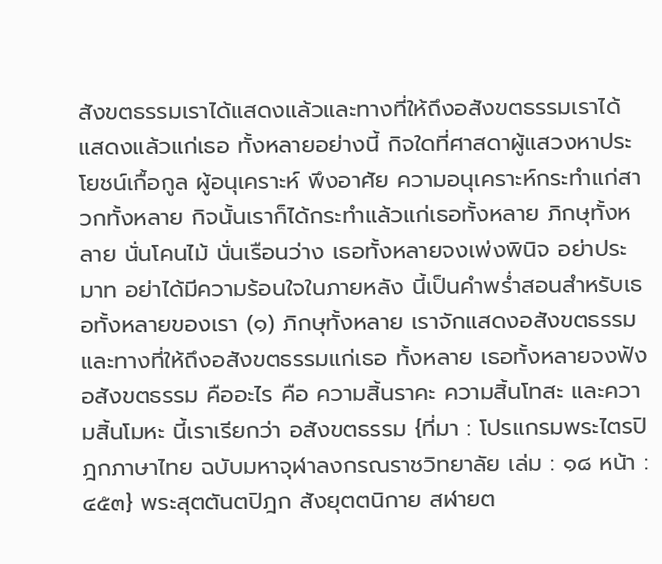สังขตธรรมเราได้แสดงแล้วและทางที่ให้ถึงอสังขตธรรมเราได้แสดงแล้วแก่เธอ ทั้งหลายอย่างนี้ กิจใดที่ศาสดาผู้แสวงหาประโยชน์เกื้อกูล ผู้อนุเคราะห์ พึงอาศัย ความอนุเคราะห์กระทำแก่สาวกทั้งหลาย กิจนั้นเราก็ได้กระทำแล้วแก่เธอทั้งหลาย ภิกษุทั้งหลาย นั่นโคนไม้ นั่นเรือนว่าง เธอทั้งหลายจงเพ่งพินิจ อย่าประมาท อย่าได้มีความร้อนใจในภายหลัง นี้เป็นคำพร่ำสอนสำหรับเธอทั้งหลายของเรา (๑) ภิกษุทั้งหลาย เราจักแสดงอสังขตธรรมและทางที่ให้ถึงอสังขตธรรมแก่เธอ ทั้งหลาย เธอทั้งหลายจงฟัง อสังขตธรรม คืออะไร คือ ความสิ้นราคะ ความสิ้นโทสะ และความสิ้นโมหะ นี้เราเรียกว่า อสังขตธรรม {ที่มา : โปรแกรมพระไตรปิฎกภาษาไทย ฉบับมหาจุฬาลงกรณราชวิทยาลัย เล่ม : ๑๘ หน้า : ๔๕๓} พระสุตตันตปิฎก สังยุตตนิกาย สฬายต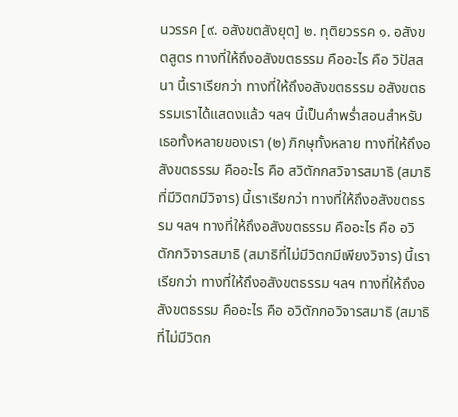นวรรค [๙. อสังขตสังยุต] ๒. ทุติยวรรค ๑. อสังขตสูตร ทางที่ให้ถึงอสังขตธรรม คืออะไร คือ วิปัสสนา นี้เราเรียกว่า ทางที่ให้ถึงอสังขตธรรม อสังขตธรรมเราได้แสดงแล้ว ฯลฯ นี้เป็นคำพร่ำสอนสำหรับเธอทั้งหลายของเรา (๒) ภิกษุทั้งหลาย ทางที่ให้ถึงอสังขตธรรม คืออะไร คือ สวิตักกสวิจารสมาธิ (สมาธิที่มีวิตกมีวิจาร) นี้เราเรียกว่า ทางที่ให้ถึงอสังขตธรรม ฯลฯ ทางที่ให้ถึงอสังขตธรรม คืออะไร คือ อวิตักกวิจารสมาธิ (สมาธิที่ไม่มีวิตกมีเพียงวิจาร) นี้เราเรียกว่า ทางที่ให้ถึงอสังขตธรรม ฯลฯ ทางที่ให้ถึงอสังขตธรรม คืออะไร คือ อวิตักกอวิจารสมาธิ (สมาธิที่ไม่มีวิตก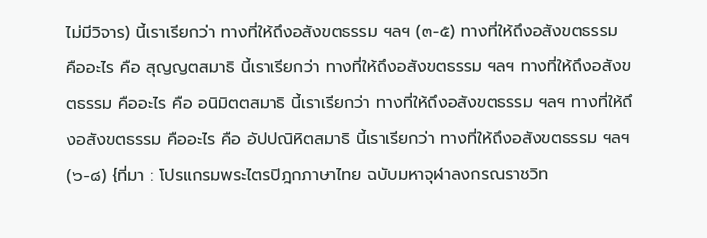ไม่มีวิจาร) นี้เราเรียกว่า ทางที่ให้ถึงอสังขตธรรม ฯลฯ (๓-๕) ทางที่ให้ถึงอสังขตธรรม คืออะไร คือ สุญญตสมาธิ นี้เราเรียกว่า ทางที่ให้ถึงอสังขตธรรม ฯลฯ ทางที่ให้ถึงอสังขตธรรม คืออะไร คือ อนิมิตตสมาธิ นี้เราเรียกว่า ทางที่ให้ถึงอสังขตธรรม ฯลฯ ทางที่ให้ถึงอสังขตธรรม คืออะไร คือ อัปปณิหิตสมาธิ นี้เราเรียกว่า ทางที่ให้ถึงอสังขตธรรม ฯลฯ (๖-๘) {ที่มา : โปรแกรมพระไตรปิฎกภาษาไทย ฉบับมหาจุฬาลงกรณราชวิท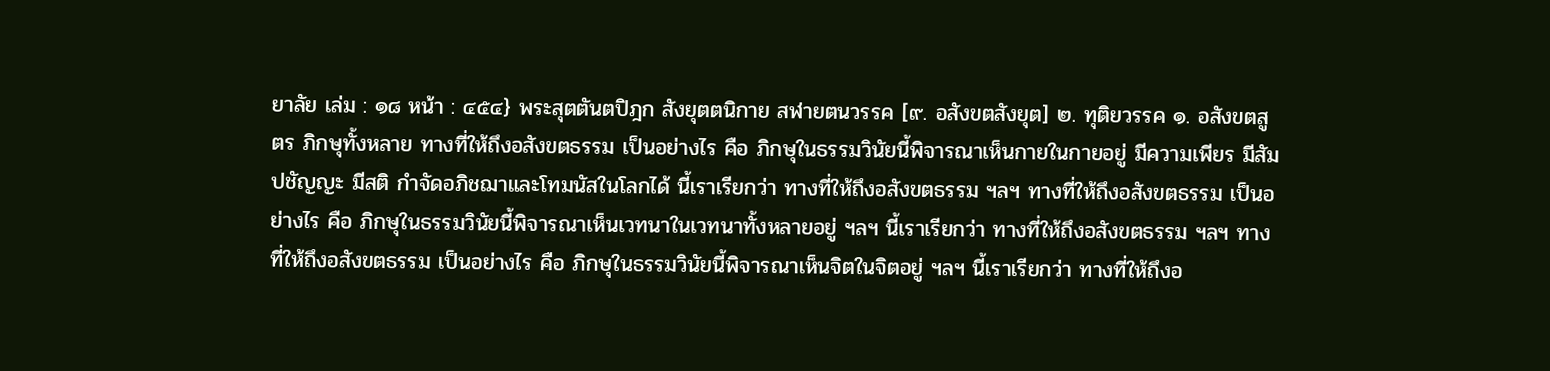ยาลัย เล่ม : ๑๘ หน้า : ๔๕๔} พระสุตตันตปิฎก สังยุตตนิกาย สฬายตนวรรค [๙. อสังขตสังยุต] ๒. ทุติยวรรค ๑. อสังขตสูตร ภิกษุทั้งหลาย ทางที่ให้ถึงอสังขตธรรม เป็นอย่างไร คือ ภิกษุในธรรมวินัยนี้พิจารณาเห็นกายในกายอยู่ มีความเพียร มีสัมปชัญญะ มีสติ กำจัดอภิชฌาและโทมนัสในโลกได้ นี้เราเรียกว่า ทางที่ให้ถึงอสังขตธรรม ฯลฯ ทางที่ให้ถึงอสังขตธรรม เป็นอย่างไร คือ ภิกษุในธรรมวินัยนี้พิจารณาเห็นเวทนาในเวทนาทั้งหลายอยู่ ฯลฯ นี้เราเรียกว่า ทางที่ให้ถึงอสังขตธรรม ฯลฯ ทางที่ให้ถึงอสังขตธรรม เป็นอย่างไร คือ ภิกษุในธรรมวินัยนี้พิจารณาเห็นจิตในจิตอยู่ ฯลฯ นี้เราเรียกว่า ทางที่ให้ถึงอ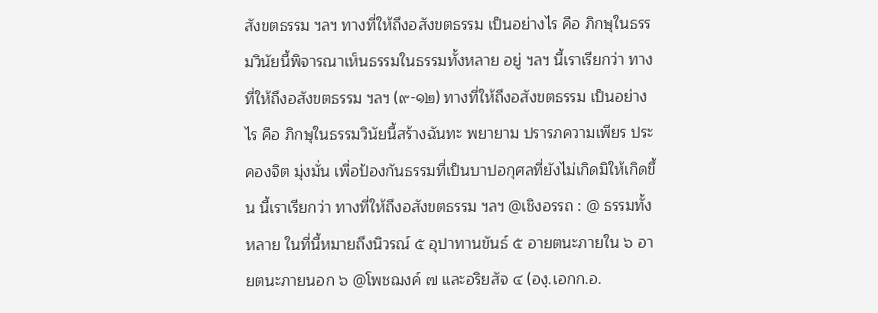สังขตธรรม ฯลฯ ทางที่ให้ถึงอสังขตธรรม เป็นอย่างไร คือ ภิกษุในธรรมวินัยนี้พิจารณาเห็นธรรมในธรรมทั้งหลาย อยู่ ฯลฯ นี้เราเรียกว่า ทางที่ให้ถึงอสังขตธรรม ฯลฯ (๙-๑๒) ทางที่ให้ถึงอสังขตธรรม เป็นอย่างไร คือ ภิกษุในธรรมวินัยนี้สร้างฉันทะ พยายาม ปรารภความเพียร ประคองจิต มุ่งมั่น เพื่อป้องกันธรรมที่เป็นบาปอกุศลที่ยังไม่เกิดมิให้เกิดขึ้น นี้เราเรียกว่า ทางที่ให้ถึงอสังขตธรรม ฯลฯ @เชิงอรรถ : @ ธรรมทั้งหลาย ในที่นี้หมายถึงนิวรณ์ ๕ อุปาทานขันธ์ ๕ อายตนะภายใน ๖ อายตนะภายนอก ๖ @โพชฌงค์ ๗ และอริยสัจ ๔ (องฺ.เอกก.อ.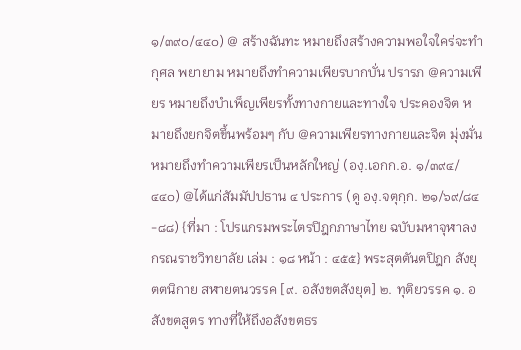๑/๓๙๐/๔๔๐) @ สร้างฉันทะ หมายถึงสร้างความพอใจใคร่จะทำกุศล พยายาม หมายถึงทำความเพียรบากบั่น ปรารภ @ความเพียร หมายถึงบำเพ็ญเพียรทั้งทางกายและทางใจ ประคองจิต หมายถึงยกจิตขึ้นพร้อมๆ กับ @ความเพียรทางกายและจิต มุ่งมั่น หมายถึงทำความเพียรเป็นหลักใหญ่ (องฺ.เอกก.อ. ๑/๓๙๔/๔๔๐) @ได้แก่สัมมัปปธาน ๔ ประการ (ดู องฺ.จตุกฺก. ๒๑/๖๙/๘๔-๘๘) {ที่มา : โปรแกรมพระไตรปิฎกภาษาไทย ฉบับมหาจุฬาลงกรณราชวิทยาลัย เล่ม : ๑๘ หน้า : ๔๕๕} พระสุตตันตปิฎก สังยุตตนิกาย สฬายตนวรรค [๙. อสังขตสังยุต] ๒. ทุติยวรรค ๑. อสังขตสูตร ทางที่ให้ถึงอสังขตธร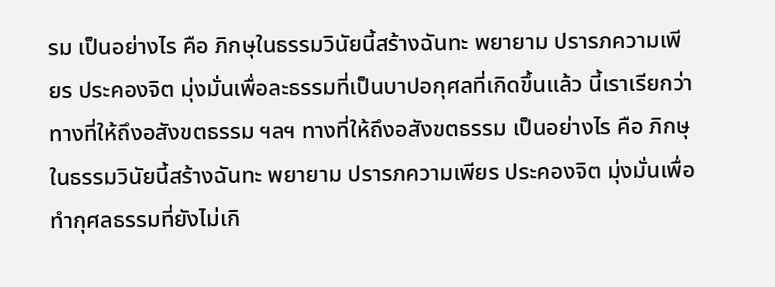รม เป็นอย่างไร คือ ภิกษุในธรรมวินัยนี้สร้างฉันทะ พยายาม ปรารภความเพียร ประคองจิต มุ่งมั่นเพื่อละธรรมที่เป็นบาปอกุศลที่เกิดขึ้นแล้ว นี้เราเรียกว่า ทางที่ให้ถึงอสังขตธรรม ฯลฯ ทางที่ให้ถึงอสังขตธรรม เป็นอย่างไร คือ ภิกษุในธรรมวินัยนี้สร้างฉันทะ พยายาม ปรารภความเพียร ประคองจิต มุ่งมั่นเพื่อทำกุศลธรรมที่ยังไม่เกิ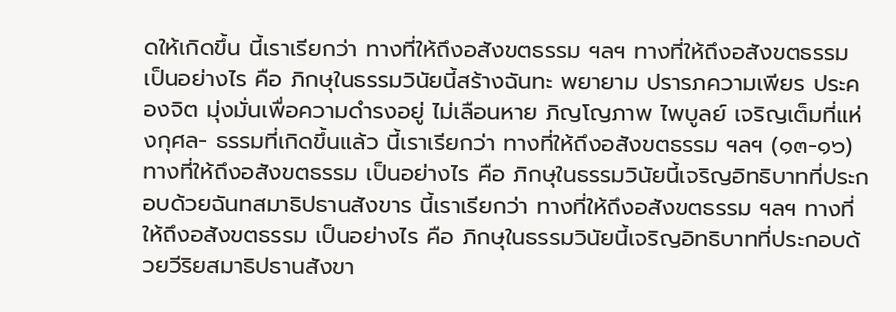ดให้เกิดขึ้น นี้เราเรียกว่า ทางที่ให้ถึงอสังขตธรรม ฯลฯ ทางที่ให้ถึงอสังขตธรรม เป็นอย่างไร คือ ภิกษุในธรรมวินัยนี้สร้างฉันทะ พยายาม ปรารภความเพียร ประคองจิต มุ่งมั่นเพื่อความดำรงอยู่ ไม่เลือนหาย ภิญโญภาพ ไพบูลย์ เจริญเต็มที่แห่งกุศล- ธรรมที่เกิดขึ้นแล้ว นี้เราเรียกว่า ทางที่ให้ถึงอสังขตธรรม ฯลฯ (๑๓-๑๖) ทางที่ให้ถึงอสังขตธรรม เป็นอย่างไร คือ ภิกษุในธรรมวินัยนี้เจริญอิทธิบาทที่ประกอบด้วยฉันทสมาธิปธานสังขาร นี้เราเรียกว่า ทางที่ให้ถึงอสังขตธรรม ฯลฯ ทางที่ให้ถึงอสังขตธรรม เป็นอย่างไร คือ ภิกษุในธรรมวินัยนี้เจริญอิทธิบาทที่ประกอบด้วยวีริยสมาธิปธานสังขา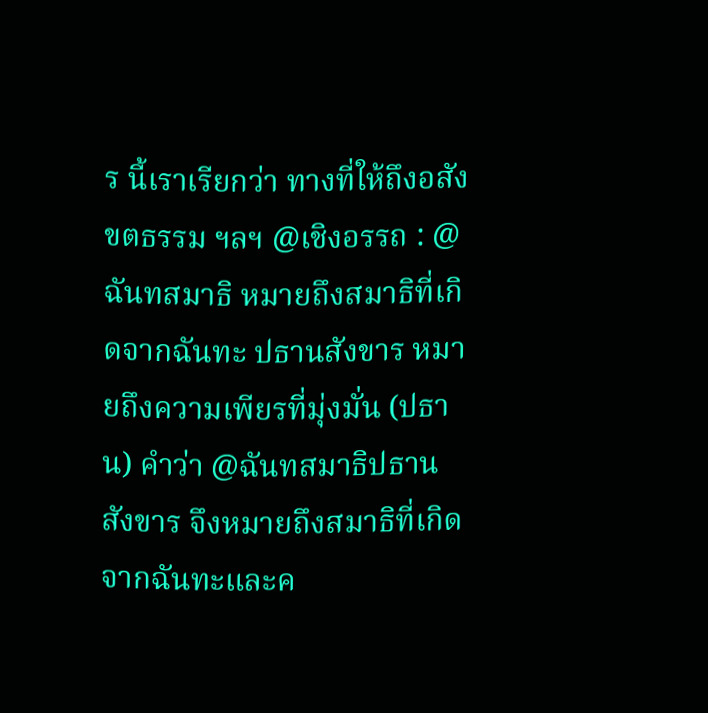ร นี้เราเรียกว่า ทางที่ให้ถึงอสังขตธรรม ฯลฯ @เชิงอรรถ : @ ฉันทสมาธิ หมายถึงสมาธิที่เกิดจากฉันทะ ปธานสังขาร หมายถึงความเพียรที่มุ่งมั่น (ปธาน) คำว่า @ฉันทสมาธิปธานสังขาร จึงหมายถึงสมาธิที่เกิดจากฉันทะและค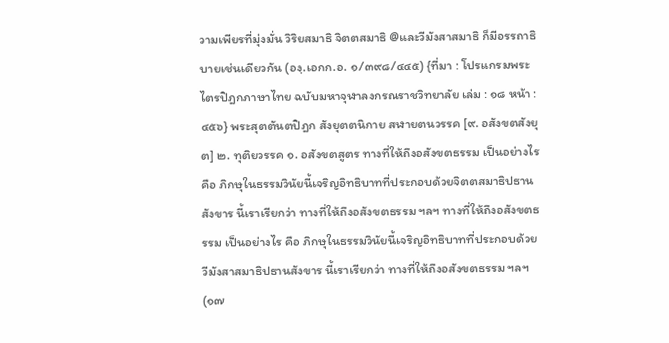วามเพียรที่มุ่งมั่น วิริยสมาธิ จิตตสมาธิ @และวีมังสาสมาธิ ก็มีอรรถาธิบายเช่นเดียวกัน (องฺ.เอกก.อ. ๑/๓๙๘/๔๔๕) {ที่มา : โปรแกรมพระไตรปิฎกภาษาไทย ฉบับมหาจุฬาลงกรณราชวิทยาลัย เล่ม : ๑๘ หน้า : ๔๕๖} พระสุตตันตปิฎก สังยุตตนิกาย สฬายตนวรรค [๙. อสังขตสังยุต] ๒. ทุติยวรรค ๑. อสังขตสูตร ทางที่ให้ถึงอสังขตธรรม เป็นอย่างไร คือ ภิกษุในธรรมวินัยนี้เจริญอิทธิบาทที่ประกอบด้วยจิตตสมาธิปธานสังขาร นี้เราเรียกว่า ทางที่ให้ถึงอสังขตธรรม ฯลฯ ทางที่ให้ถึงอสังขตธรรม เป็นอย่างไร คือ ภิกษุในธรรมวินัยนี้เจริญอิทธิบาทที่ประกอบด้วยวีมังสาสมาธิปธานสังขาร นี้เราเรียกว่า ทางที่ให้ถึงอสังขตธรรม ฯลฯ (๑๗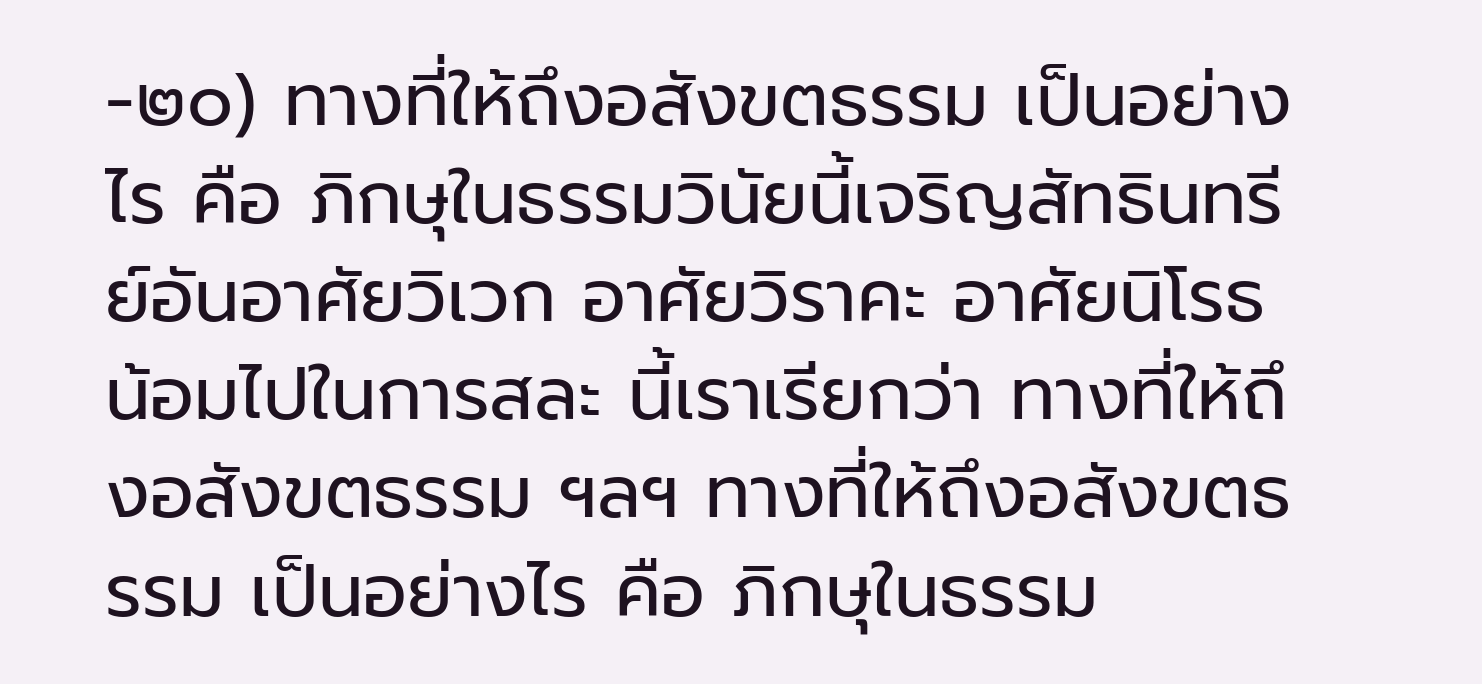-๒๐) ทางที่ให้ถึงอสังขตธรรม เป็นอย่างไร คือ ภิกษุในธรรมวินัยนี้เจริญสัทธินทรีย์อันอาศัยวิเวก อาศัยวิราคะ อาศัยนิโรธ น้อมไปในการสละ นี้เราเรียกว่า ทางที่ให้ถึงอสังขตธรรม ฯลฯ ทางที่ให้ถึงอสังขตธรรม เป็นอย่างไร คือ ภิกษุในธรรม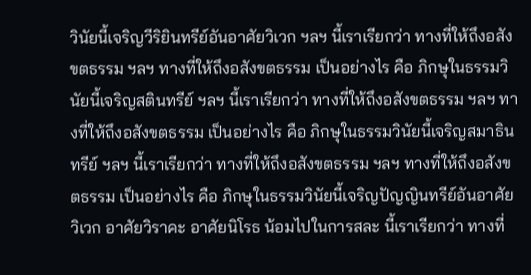วินัยนี้เจริญวีริยินทรีย์อันอาศัยวิเวก ฯลฯ นี้เราเรียกว่า ทางที่ให้ถึงอสังขตธรรม ฯลฯ ทางที่ให้ถึงอสังขตธรรม เป็นอย่างไร คือ ภิกษุในธรรมวินัยนี้เจริญสตินทรีย์ ฯลฯ นี้เราเรียกว่า ทางที่ให้ถึงอสังขตธรรม ฯลฯ ทางที่ให้ถึงอสังขตธรรม เป็นอย่างไร คือ ภิกษุในธรรมวินัยนี้เจริญสมาธินทรีย์ ฯลฯ นี้เราเรียกว่า ทางที่ให้ถึงอสังขตธรรม ฯลฯ ทางที่ให้ถึงอสังขตธรรม เป็นอย่างไร คือ ภิกษุในธรรมวินัยนี้เจริญปัญญินทรีย์อันอาศัยวิเวก อาศัยวิราคะ อาศัยนิโรธ น้อมไปในการสละ นี้เราเรียกว่า ทางที่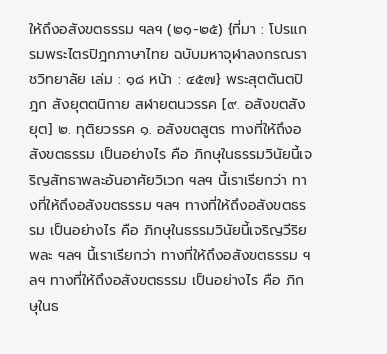ให้ถึงอสังขตธรรม ฯลฯ (๒๑-๒๕) {ที่มา : โปรแกรมพระไตรปิฎกภาษาไทย ฉบับมหาจุฬาลงกรณราชวิทยาลัย เล่ม : ๑๘ หน้า : ๔๕๗} พระสุตตันตปิฎก สังยุตตนิกาย สฬายตนวรรค [๙. อสังขตสังยุต] ๒. ทุติยวรรค ๑. อสังขตสูตร ทางที่ให้ถึงอสังขตธรรม เป็นอย่างไร คือ ภิกษุในธรรมวินัยนี้เจริญสัทธาพละอันอาศัยวิเวก ฯลฯ นี้เราเรียกว่า ทางที่ให้ถึงอสังขตธรรม ฯลฯ ทางที่ให้ถึงอสังขตธรรม เป็นอย่างไร คือ ภิกษุในธรรมวินัยนี้เจริญวีริยพละ ฯลฯ นี้เราเรียกว่า ทางที่ให้ถึงอสังขตธรรม ฯลฯ ทางที่ให้ถึงอสังขตธรรม เป็นอย่างไร คือ ภิกษุในธ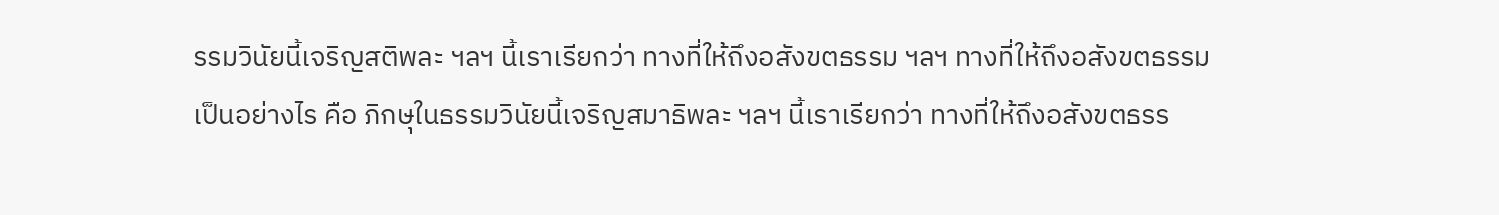รรมวินัยนี้เจริญสติพละ ฯลฯ นี้เราเรียกว่า ทางที่ให้ถึงอสังขตธรรม ฯลฯ ทางที่ให้ถึงอสังขตธรรม เป็นอย่างไร คือ ภิกษุในธรรมวินัยนี้เจริญสมาธิพละ ฯลฯ นี้เราเรียกว่า ทางที่ให้ถึงอสังขตธรร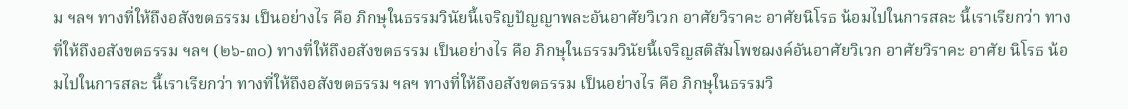ม ฯลฯ ทางที่ให้ถึงอสังขตธรรม เป็นอย่างไร คือ ภิกษุในธรรมวินัยนี้เจริญปัญญาพละอันอาศัยวิเวก อาศัยวิราคะ อาศัยนิโรธ น้อมไปในการสละ นี้เราเรียกว่า ทางที่ให้ถึงอสังขตธรรม ฯลฯ (๒๖-๓๐) ทางที่ให้ถึงอสังขตธรรม เป็นอย่างไร คือ ภิกษุในธรรมวินัยนี้เจริญสติสัมโพชฌงค์อันอาศัยวิเวก อาศัยวิราคะ อาศัย นิโรธ น้อมไปในการสละ นี้เราเรียกว่า ทางที่ให้ถึงอสังขตธรรม ฯลฯ ทางที่ให้ถึงอสังขตธรรม เป็นอย่างไร คือ ภิกษุในธรรมวิ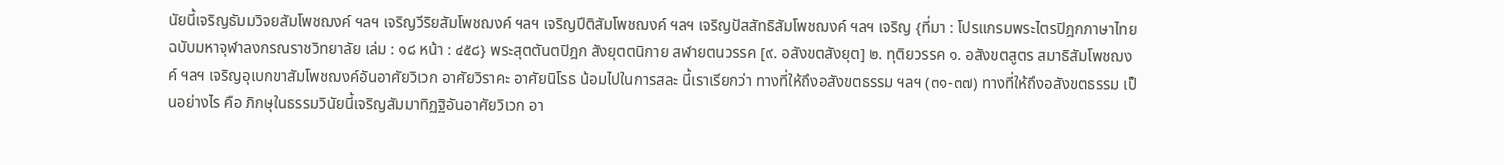นัยนี้เจริญธัมมวิจยสัมโพชฌงค์ ฯลฯ เจริญวีริยสัมโพชฌงค์ ฯลฯ เจริญปีติสัมโพชฌงค์ ฯลฯ เจริญปัสสัทธิสัมโพชฌงค์ ฯลฯ เจริญ {ที่มา : โปรแกรมพระไตรปิฎกภาษาไทย ฉบับมหาจุฬาลงกรณราชวิทยาลัย เล่ม : ๑๘ หน้า : ๔๕๘} พระสุตตันตปิฎก สังยุตตนิกาย สฬายตนวรรค [๙. อสังขตสังยุต] ๒. ทุติยวรรค ๑. อสังขตสูตร สมาธิสัมโพชฌงค์ ฯลฯ เจริญอุเบกขาสัมโพชฌงค์อันอาศัยวิเวก อาศัยวิราคะ อาศัยนิโรธ น้อมไปในการสละ นี้เราเรียกว่า ทางที่ให้ถึงอสังขตธรรม ฯลฯ (๓๑-๓๗) ทางที่ให้ถึงอสังขตธรรม เป็นอย่างไร คือ ภิกษุในธรรมวินัยนี้เจริญสัมมาทิฏฐิอันอาศัยวิเวก อา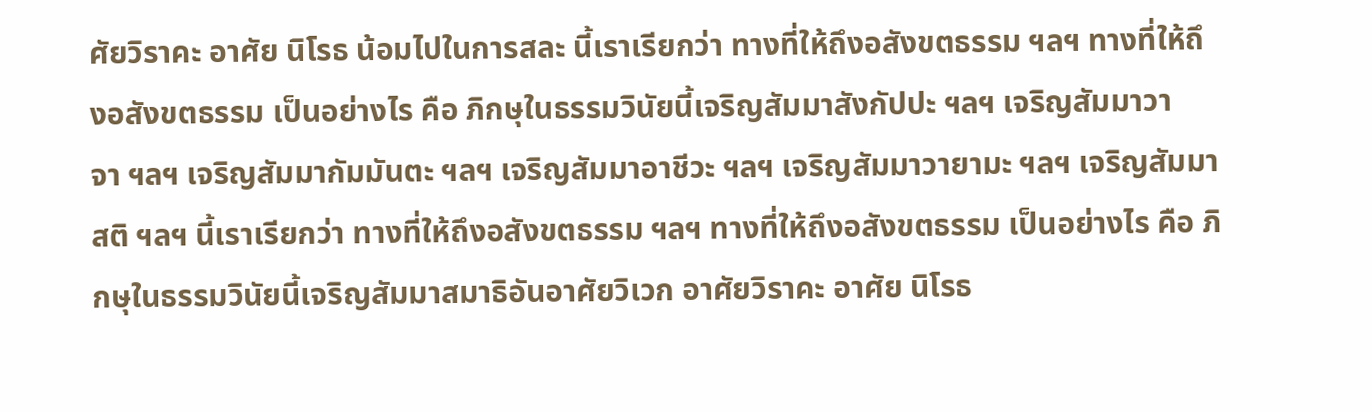ศัยวิราคะ อาศัย นิโรธ น้อมไปในการสละ นี้เราเรียกว่า ทางที่ให้ถึงอสังขตธรรม ฯลฯ ทางที่ให้ถึงอสังขตธรรม เป็นอย่างไร คือ ภิกษุในธรรมวินัยนี้เจริญสัมมาสังกัปปะ ฯลฯ เจริญสัมมาวาจา ฯลฯ เจริญสัมมากัมมันตะ ฯลฯ เจริญสัมมาอาชีวะ ฯลฯ เจริญสัมมาวายามะ ฯลฯ เจริญสัมมาสติ ฯลฯ นี้เราเรียกว่า ทางที่ให้ถึงอสังขตธรรม ฯลฯ ทางที่ให้ถึงอสังขตธรรม เป็นอย่างไร คือ ภิกษุในธรรมวินัยนี้เจริญสัมมาสมาธิอันอาศัยวิเวก อาศัยวิราคะ อาศัย นิโรธ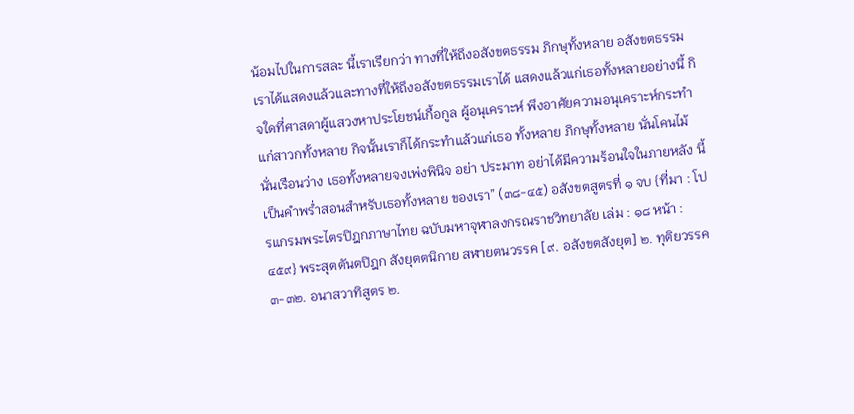น้อมไปในการสละ นี้เราเรียกว่า ทางที่ให้ถึงอสังขตธรรม ภิกษุทั้งหลาย อสังขตธรรมเราได้แสดงแล้วและทางที่ให้ถึงอสังขตธรรมเราได้ แสดงแล้วแก่เธอทั้งหลายอย่างนี้ กิจใดที่ศาสดาผู้แสวงหาประโยชน์เกื้อกูล ผู้อนุเคราะห์ พึงอาศัยความอนุเคราะห์กระทำแก่สาวกทั้งหลาย กิจนั้นเราก็ได้กระทำแล้วแก่เธอ ทั้งหลาย ภิกษุทั้งหลาย นั่นโคนไม้ นั่นเรือนว่าง เธอทั้งหลายจงเพ่งพินิจ อย่า ประมาท อย่าได้มีความร้อนใจในภายหลัง นี้เป็นคำพร่ำสอนสำหรับเธอทั้งหลาย ของเรา” (๓๘-๔๕) อสังขตสูตรที่ ๑ จบ {ที่มา : โปรแกรมพระไตรปิฎกภาษาไทย ฉบับมหาจุฬาลงกรณราชวิทยาลัย เล่ม : ๑๘ หน้า : ๔๕๙} พระสุตตันตปิฎก สังยุตตนิกาย สฬายตนวรรค [๙. อสังขตสังยุต] ๒. ทุติยวรรค ๓-๓๒. อนาสวาทิสูตร ๒.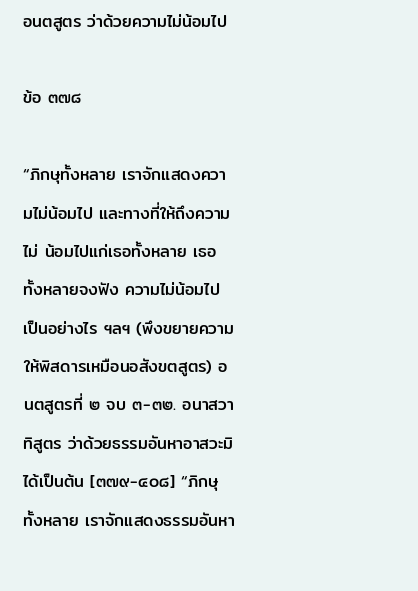อนตสูตร ว่าด้วยความไม่น้อมไป

ข้อ ๓๗๘

“ภิกษุทั้งหลาย เราจักแสดงความไม่น้อมไป และทางที่ให้ถึงความไม่ น้อมไปแก่เธอทั้งหลาย เธอทั้งหลายจงฟัง ความไม่น้อมไป เป็นอย่างไร ฯลฯ (พึงขยายความให้พิสดารเหมือนอสังขตสูตร) อนตสูตรที่ ๒ จบ ๓-๓๒. อนาสวาทิสูตร ว่าด้วยธรรมอันหาอาสวะมิได้เป็นต้น [๓๗๙-๔๐๘] “ภิกษุทั้งหลาย เราจักแสดงธรรมอันหา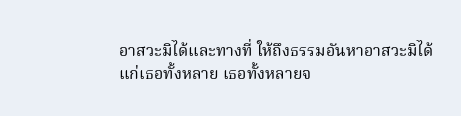อาสวะมิได้และทางที่ ให้ถึงธรรมอันหาอาสวะมิได้แก่เธอทั้งหลาย เธอทั้งหลายจ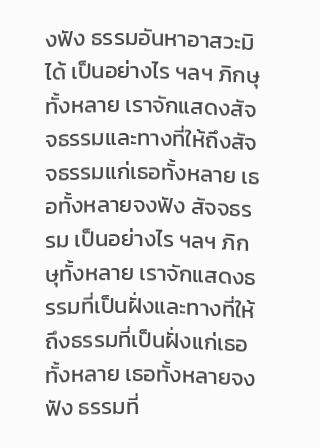งฟัง ธรรมอันหาอาสวะมิได้ เป็นอย่างไร ฯลฯ ภิกษุทั้งหลาย เราจักแสดงสัจจธรรมและทางที่ให้ถึงสัจจธรรมแก่เธอทั้งหลาย เธอทั้งหลายจงฟัง สัจจธรรม เป็นอย่างไร ฯลฯ ภิกษุทั้งหลาย เราจักแสดงธรรมที่เป็นฝั่งและทางที่ให้ถึงธรรมที่เป็นฝั่งแก่เธอ ทั้งหลาย เธอทั้งหลายจงฟัง ธรรมที่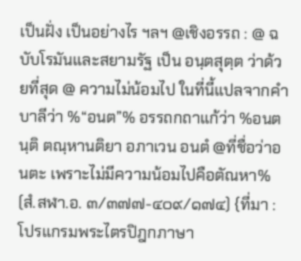เป็นฝั่ง เป็นอย่างไร ฯลฯ @เชิงอรรถ : @ ฉบับโรมันและสยามรัฐ เป็น อนฺตสุตฺต ว่าด้วยที่สุด @ ความไม่น้อมไป ในที่นี้แปลจากคำบาลีว่า %“อนต”% อรรถกถาแก้ว่า %อนตนฺติ ตณฺหานติยา อภาเวน อนตํ @ที่ชื่อว่าอนตะ เพราะไม่มีความน้อมไปคือตัณหา% (สํ.สฬา.อ. ๓/๓๗๗-๔๐๙/๑๗๔) {ที่มา : โปรแกรมพระไตรปิฎกภาษา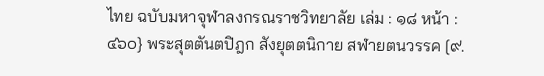ไทย ฉบับมหาจุฬาลงกรณราชวิทยาลัย เล่ม : ๑๘ หน้า : ๔๖๐} พระสุตตันตปิฎก สังยุตตนิกาย สฬายตนวรรค [๙.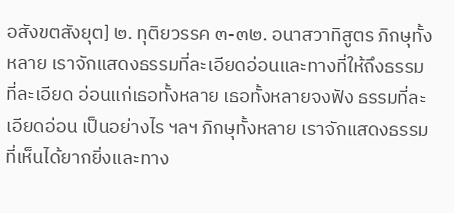อสังขตสังยุต] ๒. ทุติยวรรค ๓-๓๒. อนาสวาทิสูตร ภิกษุทั้งหลาย เราจักแสดงธรรมที่ละเอียดอ่อนและทางที่ให้ถึงธรรมที่ละเอียด อ่อนแก่เธอทั้งหลาย เธอทั้งหลายจงฟัง ธรรมที่ละเอียดอ่อน เป็นอย่างไร ฯลฯ ภิกษุทั้งหลาย เราจักแสดงธรรมที่เห็นได้ยากยิ่งและทาง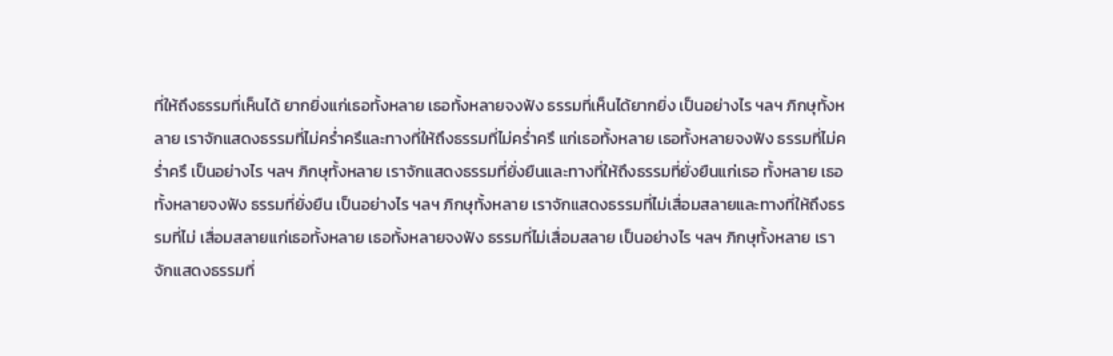ที่ให้ถึงธรรมที่เห็นได้ ยากยิ่งแก่เธอทั้งหลาย เธอทั้งหลายจงฟัง ธรรมที่เห็นได้ยากยิ่ง เป็นอย่างไร ฯลฯ ภิกษุทั้งหลาย เราจักแสดงธรรมที่ไม่คร่ำครึและทางที่ให้ถึงธรรมที่ไม่คร่ำครึ แก่เธอทั้งหลาย เธอทั้งหลายจงฟัง ธรรมที่ไม่คร่ำครึ เป็นอย่างไร ฯลฯ ภิกษุทั้งหลาย เราจักแสดงธรรมที่ยั่งยืนและทางที่ให้ถึงธรรมที่ยั่งยืนแก่เธอ ทั้งหลาย เธอทั้งหลายจงฟัง ธรรมที่ยั่งยืน เป็นอย่างไร ฯลฯ ภิกษุทั้งหลาย เราจักแสดงธรรมที่ไม่เสื่อมสลายและทางที่ให้ถึงธรรมที่ไม่ เสื่อมสลายแก่เธอทั้งหลาย เธอทั้งหลายจงฟัง ธรรมที่ไม่เสื่อมสลาย เป็นอย่างไร ฯลฯ ภิกษุทั้งหลาย เราจักแสดงธรรมที่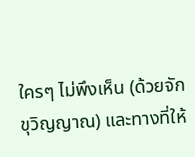ใครๆ ไม่พึงเห็น (ด้วยจักขุวิญญาณ) และทางที่ให้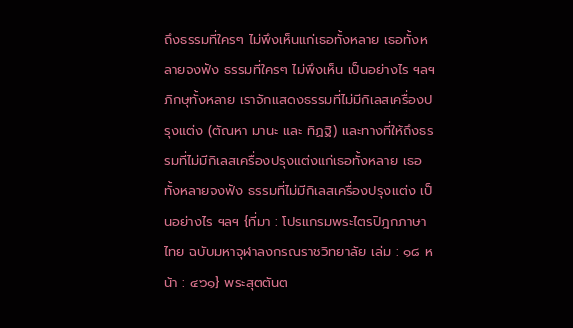ถึงธรรมที่ใครๆ ไม่พึงเห็นแก่เธอทั้งหลาย เธอทั้งหลายจงฟัง ธรรมที่ใครๆ ไม่พึงเห็น เป็นอย่างไร ฯลฯ ภิกษุทั้งหลาย เราจักแสดงธรรมที่ไม่มีกิเลสเครื่องปรุงแต่ง (ตัณหา มานะ และ ทิฏฐิ) และทางที่ให้ถึงธรรมที่ไม่มีกิเลสเครื่องปรุงแต่งแก่เธอทั้งหลาย เธอทั้งหลายจงฟัง ธรรมที่ไม่มีกิเลสเครื่องปรุงแต่ง เป็นอย่างไร ฯลฯ {ที่มา : โปรแกรมพระไตรปิฎกภาษาไทย ฉบับมหาจุฬาลงกรณราชวิทยาลัย เล่ม : ๑๘ หน้า : ๔๖๑} พระสุตตันต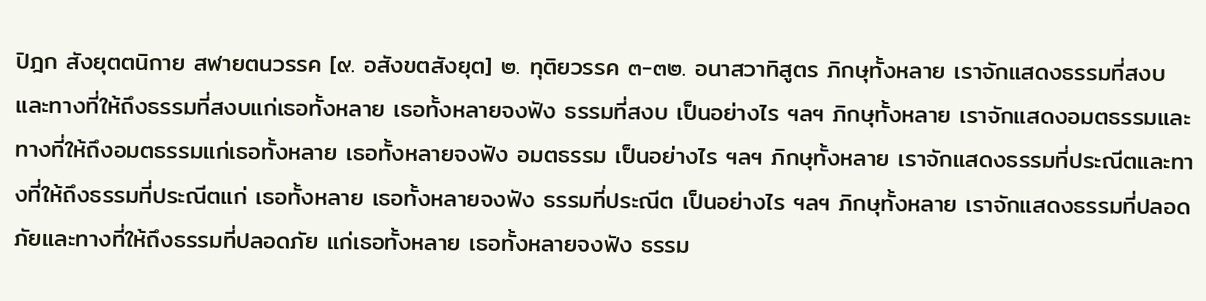ปิฎก สังยุตตนิกาย สฬายตนวรรค [๙. อสังขตสังยุต] ๒. ทุติยวรรค ๓-๓๒. อนาสวาทิสูตร ภิกษุทั้งหลาย เราจักแสดงธรรมที่สงบและทางที่ให้ถึงธรรมที่สงบแก่เธอทั้งหลาย เธอทั้งหลายจงฟัง ธรรมที่สงบ เป็นอย่างไร ฯลฯ ภิกษุทั้งหลาย เราจักแสดงอมตธรรมและทางที่ให้ถึงอมตธรรมแก่เธอทั้งหลาย เธอทั้งหลายจงฟัง อมตธรรม เป็นอย่างไร ฯลฯ ภิกษุทั้งหลาย เราจักแสดงธรรมที่ประณีตและทางที่ให้ถึงธรรมที่ประณีตแก่ เธอทั้งหลาย เธอทั้งหลายจงฟัง ธรรมที่ประณีต เป็นอย่างไร ฯลฯ ภิกษุทั้งหลาย เราจักแสดงธรรมที่ปลอดภัยและทางที่ให้ถึงธรรมที่ปลอดภัย แก่เธอทั้งหลาย เธอทั้งหลายจงฟัง ธรรม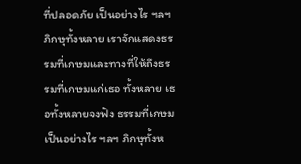ที่ปลอดภัย เป็นอย่างไร ฯลฯ ภิกษุทั้งหลาย เราจักแสดงธรรมที่เกษมและทางที่ให้ถึงธรรมที่เกษมแก่เธอ ทั้งหลาย เธอทั้งหลายจงฟัง ธรรมที่เกษม เป็นอย่างไร ฯลฯ ภิกษุทั้งห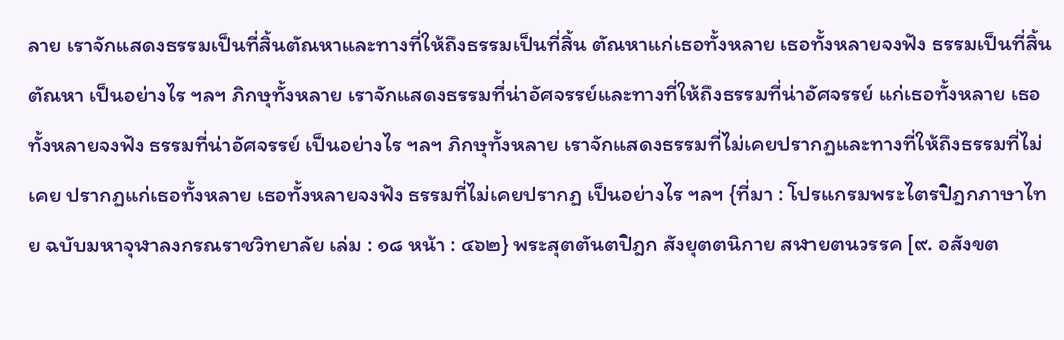ลาย เราจักแสดงธรรมเป็นที่สิ้นตัณหาและทางที่ให้ถึงธรรมเป็นที่สิ้น ตัณหาแก่เธอทั้งหลาย เธอทั้งหลายจงฟัง ธรรมเป็นที่สิ้นตัณหา เป็นอย่างไร ฯลฯ ภิกษุทั้งหลาย เราจักแสดงธรรมที่น่าอัศจรรย์และทางที่ให้ถึงธรรมที่น่าอัศจรรย์ แก่เธอทั้งหลาย เธอทั้งหลายจงฟัง ธรรมที่น่าอัศจรรย์ เป็นอย่างไร ฯลฯ ภิกษุทั้งหลาย เราจักแสดงธรรมที่ไม่เคยปรากฏและทางที่ให้ถึงธรรมที่ไม่เคย ปรากฏแก่เธอทั้งหลาย เธอทั้งหลายจงฟัง ธรรมที่ไม่เคยปรากฏ เป็นอย่างไร ฯลฯ {ที่มา : โปรแกรมพระไตรปิฎกภาษาไทย ฉบับมหาจุฬาลงกรณราชวิทยาลัย เล่ม : ๑๘ หน้า : ๔๖๒} พระสุตตันตปิฎก สังยุตตนิกาย สฬายตนวรรค [๙. อสังขต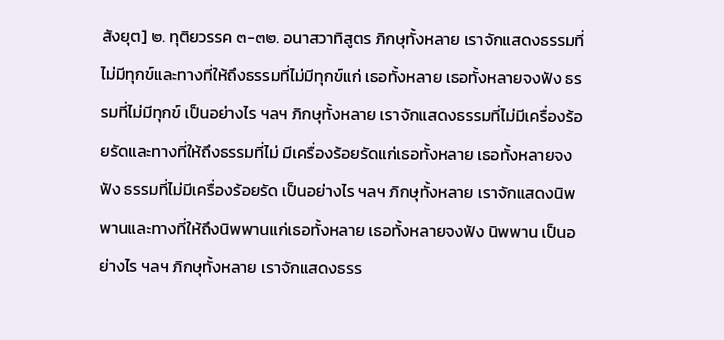สังยุต] ๒. ทุติยวรรค ๓-๓๒. อนาสวาทิสูตร ภิกษุทั้งหลาย เราจักแสดงธรรมที่ไม่มีทุกข์และทางที่ให้ถึงธรรมที่ไม่มีทุกข์แก่ เธอทั้งหลาย เธอทั้งหลายจงฟัง ธรรมที่ไม่มีทุกข์ เป็นอย่างไร ฯลฯ ภิกษุทั้งหลาย เราจักแสดงธรรมที่ไม่มีเครื่องร้อยรัดและทางที่ให้ถึงธรรมที่ไม่ มีเครื่องร้อยรัดแก่เธอทั้งหลาย เธอทั้งหลายจงฟัง ธรรมที่ไม่มีเครื่องร้อยรัด เป็นอย่างไร ฯลฯ ภิกษุทั้งหลาย เราจักแสดงนิพพานและทางที่ให้ถึงนิพพานแก่เธอทั้งหลาย เธอทั้งหลายจงฟัง นิพพาน เป็นอย่างไร ฯลฯ ภิกษุทั้งหลาย เราจักแสดงธรร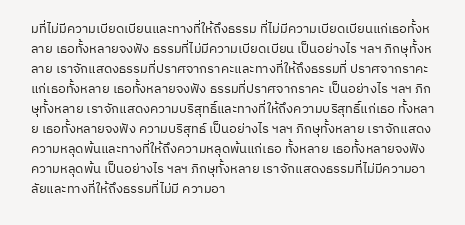มที่ไม่มีความเบียดเบียนและทางที่ให้ถึงธรรม ที่ไม่มีความเบียดเบียนแก่เธอทั้งหลาย เธอทั้งหลายจงฟัง ธรรมที่ไม่มีความเบียดเบียน เป็นอย่างไร ฯลฯ ภิกษุทั้งหลาย เราจักแสดงธรรมที่ปราศจากราคะและทางที่ให้ถึงธรรมที่ ปราศจากราคะแก่เธอทั้งหลาย เธอทั้งหลายจงฟัง ธรรมที่ปราศจากราคะ เป็นอย่างไร ฯลฯ ภิกษุทั้งหลาย เราจักแสดงความบริสุทธิ์และทางที่ให้ถึงความบริสุทธิ์แก่เธอ ทั้งหลาย เธอทั้งหลายจงฟัง ความบริสุทธ์ เป็นอย่างไร ฯลฯ ภิกษุทั้งหลาย เราจักแสดงความหลุดพ้นและทางที่ให้ถึงความหลุดพ้นแก่เธอ ทั้งหลาย เธอทั้งหลายจงฟัง ความหลุดพ้น เป็นอย่างไร ฯลฯ ภิกษุทั้งหลาย เราจักแสดงธรรมที่ไม่มีความอาลัยและทางที่ให้ถึงธรรมที่ไม่มี ความอา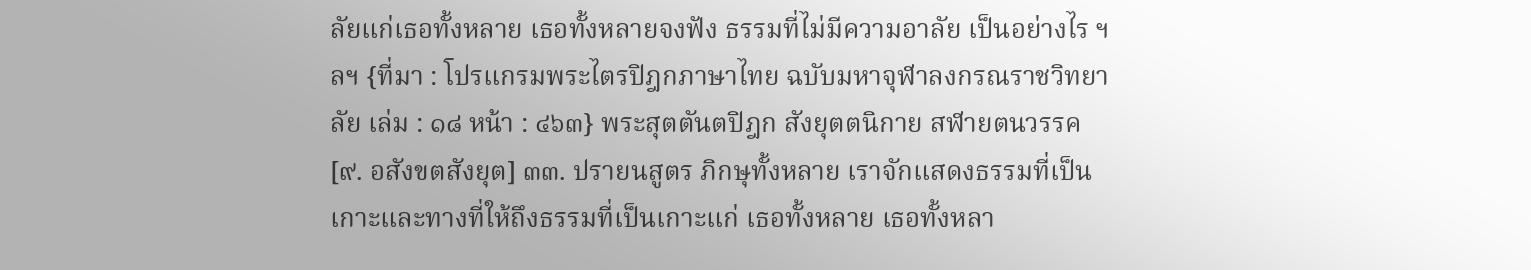ลัยแก่เธอทั้งหลาย เธอทั้งหลายจงฟัง ธรรมที่ไม่มีความอาลัย เป็นอย่างไร ฯลฯ {ที่มา : โปรแกรมพระไตรปิฎกภาษาไทย ฉบับมหาจุฬาลงกรณราชวิทยาลัย เล่ม : ๑๘ หน้า : ๔๖๓} พระสุตตันตปิฎก สังยุตตนิกาย สฬายตนวรรค [๙. อสังขตสังยุต] ๓๓. ปรายนสูตร ภิกษุทั้งหลาย เราจักแสดงธรรมที่เป็นเกาะและทางที่ให้ถึงธรรมที่เป็นเกาะแก่ เธอทั้งหลาย เธอทั้งหลา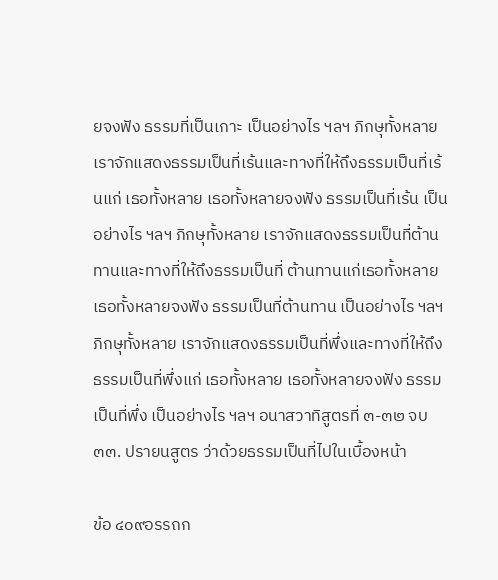ยจงฟัง ธรรมที่เป็นเกาะ เป็นอย่างไร ฯลฯ ภิกษุทั้งหลาย เราจักแสดงธรรมเป็นที่เร้นและทางที่ให้ถึงธรรมเป็นที่เร้นแก่ เธอทั้งหลาย เธอทั้งหลายจงฟัง ธรรมเป็นที่เร้น เป็นอย่างไร ฯลฯ ภิกษุทั้งหลาย เราจักแสดงธรรมเป็นที่ต้านทานและทางที่ให้ถึงธรรมเป็นที่ ต้านทานแก่เธอทั้งหลาย เธอทั้งหลายจงฟัง ธรรมเป็นที่ต้านทาน เป็นอย่างไร ฯลฯ ภิกษุทั้งหลาย เราจักแสดงธรรมเป็นที่พึ่งและทางที่ให้ถึงธรรมเป็นที่พึ่งแก่ เธอทั้งหลาย เธอทั้งหลายจงฟัง ธรรมเป็นที่พึ่ง เป็นอย่างไร ฯลฯ อนาสวาทิสูตรที่ ๓-๓๒ จบ ๓๓. ปรายนสูตร ว่าด้วยธรรมเป็นที่ไปในเบื้องหน้า

ข้อ ๔๐๙อรรถก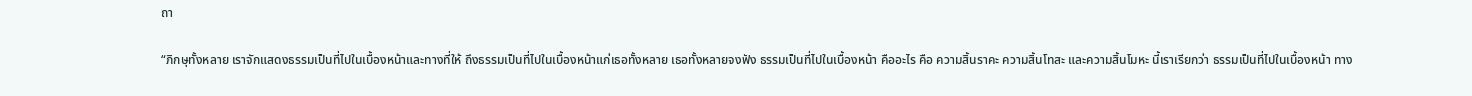ถา

“ภิกษุทั้งหลาย เราจักแสดงธรรมเป็นที่ไปในเบื้องหน้าและทางที่ให้ ถึงธรรมเป็นที่ไปในเบื้องหน้าแก่เธอทั้งหลาย เธอทั้งหลายจงฟัง ธรรมเป็นที่ไปในเบื้องหน้า คืออะไร คือ ความสิ้นราคะ ความสิ้นโทสะ และความสิ้นโมหะ นี้เราเรียกว่า ธรรมเป็นที่ไปในเบื้องหน้า ทาง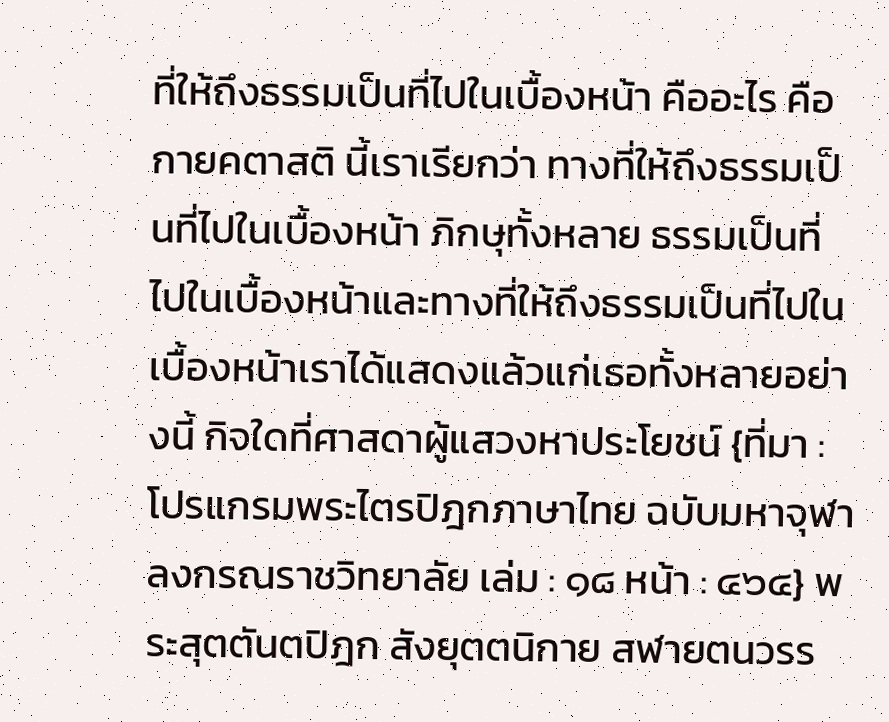ที่ให้ถึงธรรมเป็นที่ไปในเบื้องหน้า คืออะไร คือ กายคตาสติ นี้เราเรียกว่า ทางที่ให้ถึงธรรมเป็นที่ไปในเบื้องหน้า ภิกษุทั้งหลาย ธรรมเป็นที่ไปในเบื้องหน้าและทางที่ให้ถึงธรรมเป็นที่ไปใน เบื้องหน้าเราได้แสดงแล้วแก่เธอทั้งหลายอย่างนี้ กิจใดที่ศาสดาผู้แสวงหาประโยชน์ {ที่มา : โปรแกรมพระไตรปิฎกภาษาไทย ฉบับมหาจุฬาลงกรณราชวิทยาลัย เล่ม : ๑๘ หน้า : ๔๖๔} พระสุตตันตปิฎก สังยุตตนิกาย สฬายตนวรร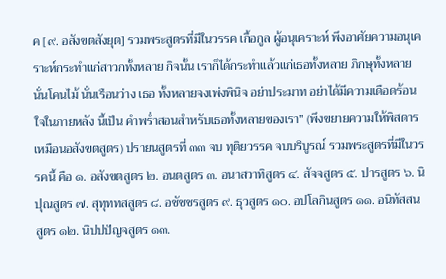ค [๙. อสังขตสังยุต] รวมพระสูตรที่มีในวรรค เกื้อกูล ผู้อนุเคราะห์ พึงอาศัยความอนุเคราะห์กระทำแก่สาวกทั้งหลาย กิจนั้น เราก็ได้กระทำแล้วแก่เธอทั้งหลาย ภิกษุทั้งหลาย นั่นโคนไม้ นั่นเรือนว่าง เธอ ทั้งหลายจงเพ่งพินิจ อย่าประมาท อย่าได้มีความเดือดร้อนใจในภายหลัง นี้เป็น คำพร่ำสอนสำหรับเธอทั้งหลายของเรา” (พึงขยายความให้พิสดารเหมือนอสังขตสูตร) ปรายนสูตรที่ ๓๓ จบ ทุติยวรรค จบบริบูรณ์ รวมพระสูตรที่มีในวรรคนี้ คือ ๑. อสังขตสูตร ๒. อนตสูตร ๓. อนาสวาทิสูตร ๔. สัจจสูตร ๕. ปารสูตร ๖. นิปุณสูตร ๗. สุทุททสสูตร ๘. อชัชชรสูตร ๙. ธุวสูตร ๑๐. อปโลกินสูตร ๑๑. อนิทัสสนสูตร ๑๒. นิปปปัญจสูตร ๑๓.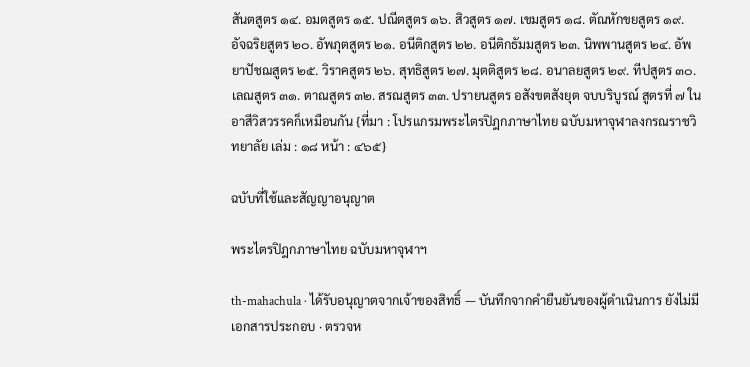สันตสูตร ๑๔. อมตสูตร ๑๕. ปณีตสูตร ๑๖. สิวสูตร ๑๗. เขมสูตร ๑๘. ตัณหักขยสูตร ๑๙. อัจฉริยสูตร ๒๐. อัพภุตสูตร ๒๑. อนีติกสูตร ๒๒. อนีติกธัมมสูตร ๒๓. นิพพานสูตร ๒๔. อัพยาปัชฌสูตร ๒๕. วิราคสูตร ๒๖. สุทธิสูตร ๒๗. มุตติสูตร ๒๘. อนาลยสูตร ๒๙. ทีปสูตร ๓๐. เลณสูตร ๓๑. ตาณสูตร ๓๒. สรณสูตร ๓๓. ปรายนสูตร อสังขตสังยุต จบบริบูรณ์ สูตรที่ ๗ ในอาสีวิสวรรคก็เหมือนกัน {ที่มา : โปรแกรมพระไตรปิฎกภาษาไทย ฉบับมหาจุฬาลงกรณราชวิทยาลัย เล่ม : ๑๘ หน้า : ๔๖๕}

ฉบับที่ใช้และสัญญาอนุญาต

พระไตรปิฎกภาษาไทย ฉบับมหาจุฬาฯ

th-mahachula · ได้รับอนุญาตจากเจ้าของสิทธิ์ — บันทึกจากคำยืนยันของผู้ดำเนินการ ยังไม่มีเอกสารประกอบ · ตรวจห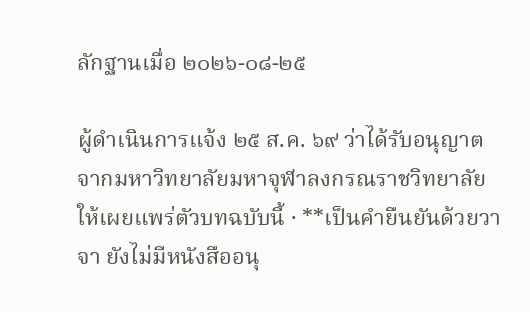ลักฐานเมื่อ ๒๐๒๖-๐๘-๒๕

ผู้ดำเนินการแจ้ง ๒๕ ส.ค. ๖๙ ว่าได้รับอนุญาตจากมหาวิทยาลัยมหาจุฬาลงกรณราชวิทยาลัยให้เผยแพร่ตัวบทฉบับนี้ · **เป็นคำยืนยันด้วยวาจา ยังไม่มีหนังสืออนุ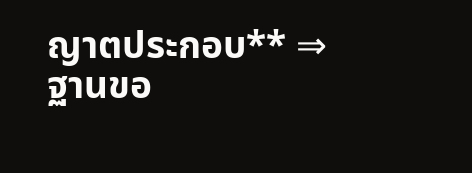ญาตประกอบ** ⇒ ฐานขอ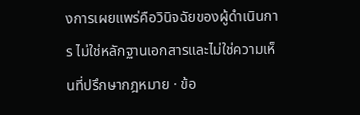งการเผยแพร่คือวินิจฉัยของผู้ดำเนินการ ไม่ใช่หลักฐานเอกสารและไม่ใช่ความเห็นที่ปรึกษากฎหมาย · ข้อ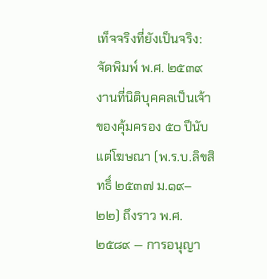เท็จจริงที่ยังเป็นจริง: จัดพิมพ์ พ.ศ. ๒๕๓๙ งานที่นิติบุคคลเป็นเจ้าของคุ้มครอง ๕๐ ปีนับแต่โฆษณา (พ.ร.บ.ลิขสิทธิ์ ๒๕๓๗ ม.๑๙–๒๒) ถึงราว พ.ศ. ๒๕๘๙ — การอนุญา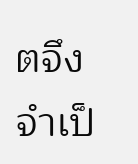ตจึงจำเป็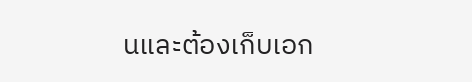นและต้องเก็บเอก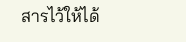สารไว้ให้ได้